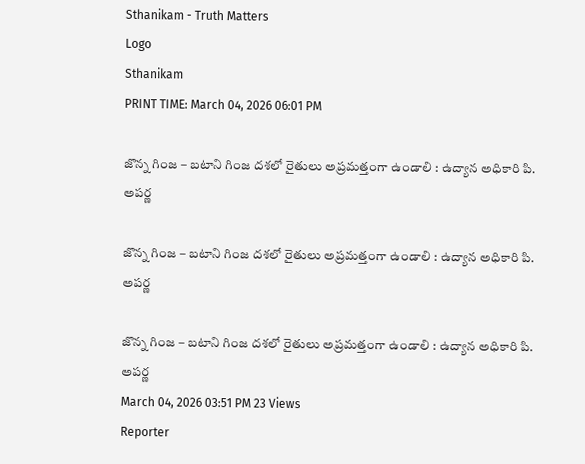Sthanikam - Truth Matters
Logo
Sthanikam
PRINT TIME: March 04, 2026 06:01 PM

జొన్న గింజ – బటాని గింజ దశలో రైతులు అప్రమత్తంగా ఉండాలి : ఉద్యాన అధికారి పి. అపర్ణ

జొన్న గింజ – బటాని గింజ దశలో రైతులు అప్రమత్తంగా ఉండాలి : ఉద్యాన అధికారి పి. అపర్ణ

జొన్న గింజ – బటాని గింజ దశలో రైతులు అప్రమత్తంగా ఉండాలి : ఉద్యాన అధికారి పి. అపర్ణ
March 04, 2026 03:51 PM 23 Views
Reporter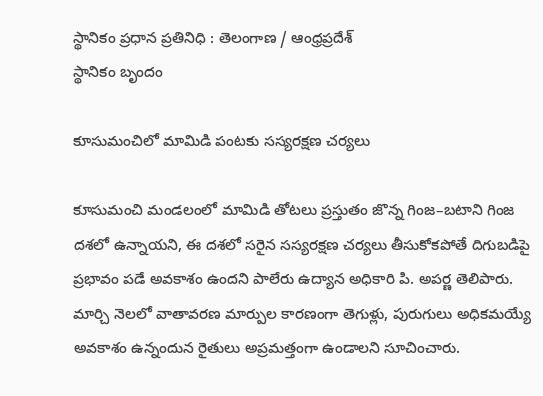స్థానికం ప్రధాన ప్రతినిధి : తెలంగాణ / ఆంధ్రప్రదేశ్
స్థానికం బృందం

కూసుమంచిలో మామిడి పంటకు సస్యరక్షణ చర్యలు

కూసుమంచి మండలంలో మామిడి తోటలు ప్రస్తుతం జొన్న గింజ–బటాని గింజ దశలో ఉన్నాయని, ఈ దశలో సరైన సస్యరక్షణ చర్యలు తీసుకోకపోతే దిగుబడిపై ప్రభావం పడే అవకాశం ఉందని పాలేరు ఉద్యాన అధికారి పి. అపర్ణ తెలిపారు. మార్చి నెలలో వాతావరణ మార్పుల కారణంగా తెగుళ్లు, పురుగులు అధికమయ్యే అవకాశం ఉన్నందున రైతులు అప్రమత్తంగా ఉండాలని సూచించారు.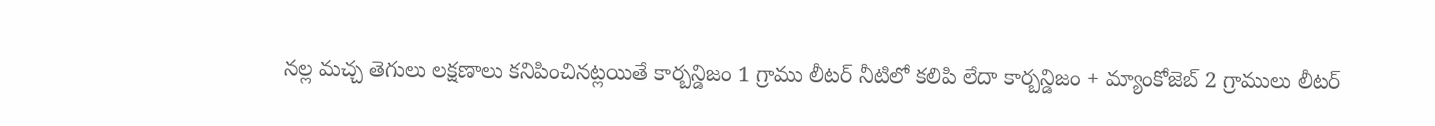నల్ల మచ్చ తెగులు లక్షణాలు కనిపించినట్లయితే కార్బన్డిజం 1 గ్రాము లీటర్ నీటిలో కలిపి లేదా కార్బన్డిజం + మ్యాంకోజెబ్ 2 గ్రాములు లీటర్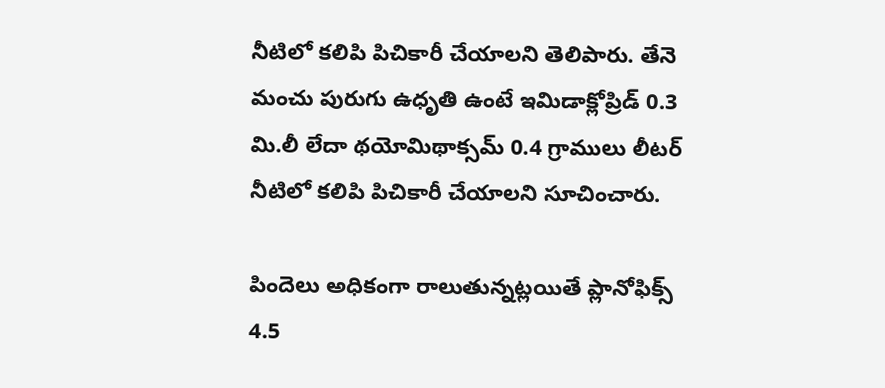నీటిలో కలిపి పిచికారీ చేయాలని తెలిపారు. తేనె మంచు పురుగు ఉధృతి ఉంటే ఇమిడాక్లోప్రిడ్ 0.3 మి.లీ లేదా థయోమిథాక్సమ్ 0.4 గ్రాములు లీటర్ నీటిలో కలిపి పిచికారీ చేయాలని సూచించారు.

పిందెలు అధికంగా రాలుతున్నట్లయితే ప్లానోఫిక్స్ 4.5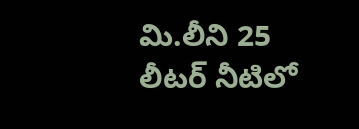మి.లీని 25 లీటర్ నీటిలో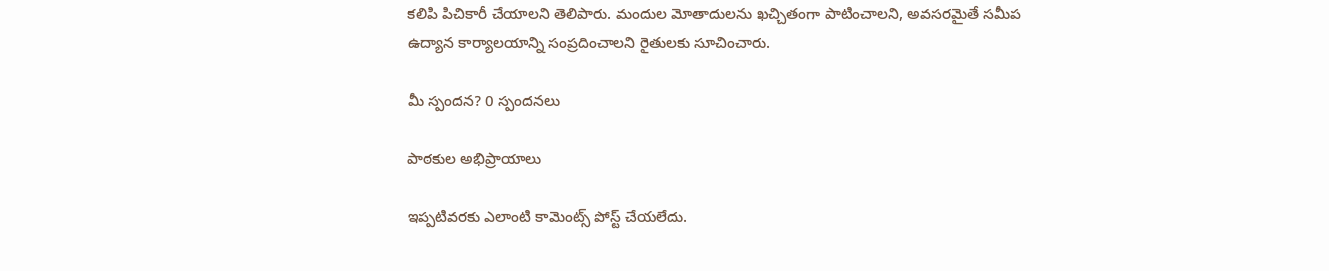కలిపి పిచికారీ చేయాలని తెలిపారు. మందుల మోతాదులను ఖచ్చితంగా పాటించాలని, అవసరమైతే సమీప ఉద్యాన కార్యాలయాన్ని సంప్రదించాలని రైతులకు సూచించారు.

మీ స్పందన? 0 స్పందనలు

పాఠకుల అభిప్రాయాలు

ఇప్పటివరకు ఎలాంటి కామెంట్స్ పోస్ట్ చేయలేదు.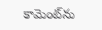కామెంట్‌ను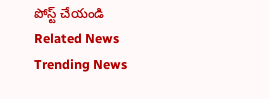పోస్ట్ చేయండి
Related News
Trending News